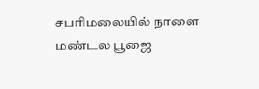சபரிமலையில் நாளை மண்டல பூஜை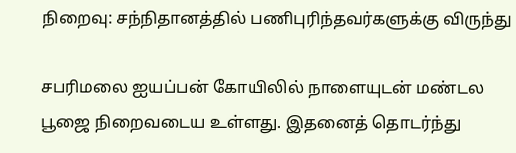நிறைவு: சந்நிதானத்தில் பணிபுரிந்தவர்களுக்கு விருந்து

சபரிமலை ஐயப்பன் கோயிலில் நாளையுடன் மண்டல பூஜை நிறைவடைய உள்ளது. இதனைத் தொடர்ந்து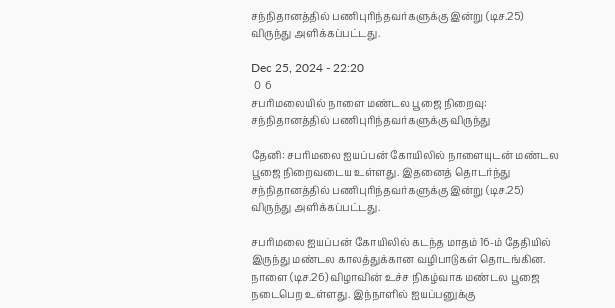சந்நிதானத்தில் பணிபுரிந்தவர்களுக்கு இன்று (டிச.25) விருந்து அளிக்கப்பட்டது.

Dec 25, 2024 - 22:20
 0  6
சபரிமலையில் நாளை மண்டல பூஜை நிறைவு: சந்நிதானத்தில் பணிபுரிந்தவர்களுக்கு விருந்து

தேனி: சபரிமலை ஐயப்பன் கோயிலில் நாளையுடன் மண்டல பூஜை நிறைவடைய உள்ளது. இதனைத் தொடர்ந்து சந்நிதானத்தில் பணிபுரிந்தவர்களுக்கு இன்று (டிச.25) விருந்து அளிக்கப்பட்டது.

சபரிமலை ஐயப்பன் கோயிலில் கடந்த மாதம் 16-ம் தேதியில் இருந்து மண்டல காலத்துக்கான வழிபாடுகள் தொடங்கின. நாளை (டிச.26) விழாவின் உச்ச நிகழ்வாக மண்டல பூஜை நடைபெற உள்ளது. இந்நாளில் ஐயப்பனுக்கு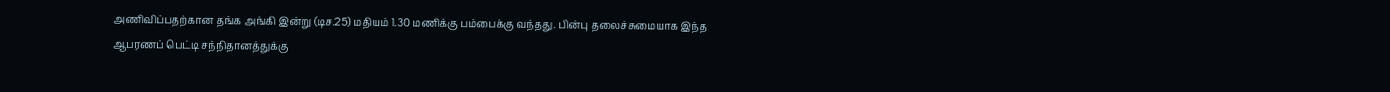அணிவிப்பதற்கான தங்க அங்கி இன்று (டிச.25) மதியம் 1.30 மணிக்கு பம்பைக்கு வந்தது. பின்பு தலைச்சுமையாக இந்த ஆபரணப் பெட்டி சந்நிதானத்துக்கு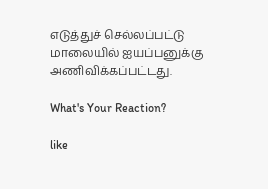எடுத்துச் செல்லப்பட்டு மாலையில் ஐயப்பனுக்கு அணிவிக்கப்பட்டது.

What's Your Reaction?

like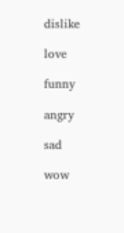dislike

love

funny

angry

sad

wow